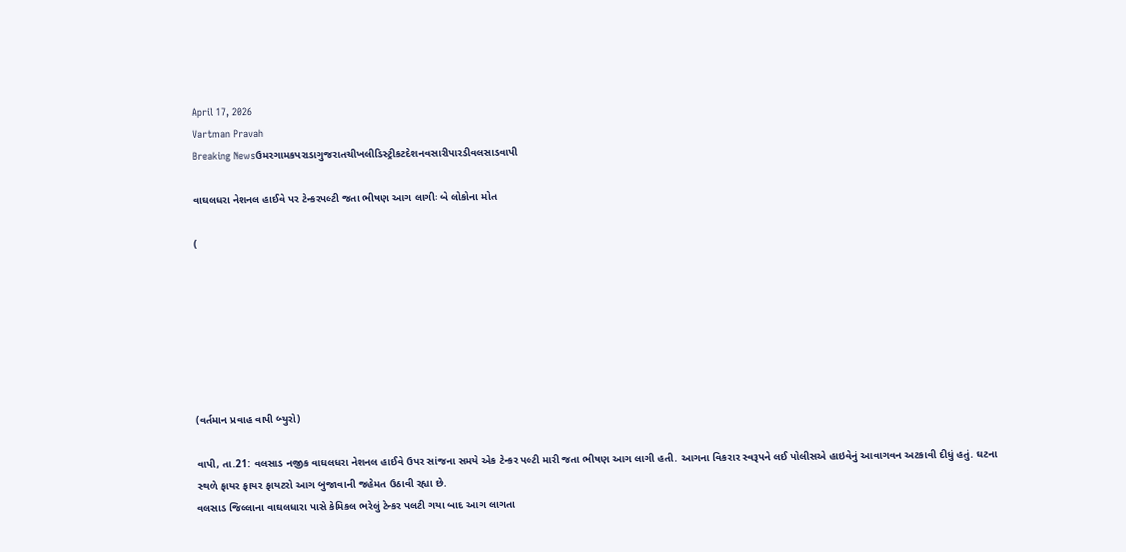April 17, 2026
Vartman Pravah
Breaking Newsઉમરગામકપરાડાગુજરાતચીખલીડિસ્ટ્રીકટદેશનવસારીપારડીવલસાડવાપી

વાઘલધરા નેશનલ હાઈવે પર ટેન્‍કરપલ્‍ટી જતા ભીષણ આગ લાગીઃ બે લોકોના મોત

(







(વર્તમાન પ્રવાહ વાપી બ્‍યુરો)

વાપી, તા.21: વલસાડ નજીક વાઘલધરા નેશનલ હાઈવે ઉપર સાંજના સમયે એક ટેન્‍કર પલ્‍ટી મારી જતા ભીષણ આગ લાગી હતી. આગના વિકરાર સ્‍વરૂપને લઈ પોલીસએ હાઇવેનું આવાગવન અટકાવી દીધું હતું. ઘટના સ્‍થળે ફાયર ફાયર ફાયટરો આગ બુજાવાની જહેમત ઉઠાવી રહ્યા છે.
વલસાડ જિલ્લાના વાઘલધારા પાસે કેમિકલ ભરેલું ટેન્‍કર પલટી ગયા બાદ આગ લાગતા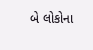બે લોકોના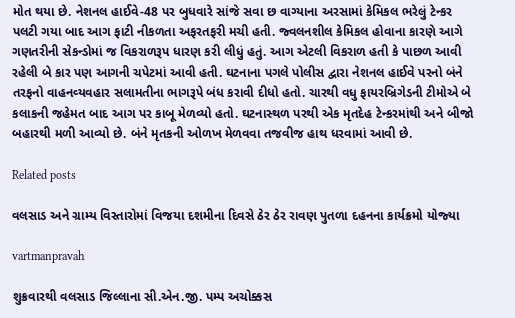મોત થયા છે. નેશનલ હાઈવે-48 પર બુધવારે સાંજે સવા છ વાગ્‍યાના અરસામાં કેમિકલ ભરેલું ટેન્‍કર પલટી ગયા બાદ આગ ફાટી નીકળતા અફરતફરી મચી હતી. જ્‍વલનશીલ કેમિકલ હોવાના કારણે આગે ગણતરીની સેકન્‍ડોમાં જ વિકરાળરૂપ ધારણ કરી લીધું હતું. આગ એટલી વિકરાળ હતી કે પાછળ આવી રહેલી બે કાર પણ આગની ચપેટમાં આવી હતી. ઘટનાના પગલે પોલીસ દ્વારા નેશનલ હાઈવે પરનો બંને તરફનો વાહનવ્‍યવહાર સલામતીના ભાગરૂપે બંધ કરાવી દીધો હતો. ચારથી વધુ ફાયરબ્રિગેડની ટીમોએ બે કલાકની જહેમત બાદ આગ પર કાબૂ મેળવ્‍યો હતો. ઘટનાસ્‍થળ પરથી એક મૃતદેહ ટેન્‍કરમાંથી અને બીજો બહારથી મળી આવ્‍યો છે. બંને મૃતકની ઓળખ મેળવવા તજવીજ હાથ ધરવામાં આવી છે.

Related posts

વલસાડ અને ગ્રામ્‍ય વિસ્‍તારોમાં વિજયા દશમીના દિવસે ઠેર ઠેર રાવણ પુતળા દહનના કાર્યક્રમો યોજ્‍યા

vartmanpravah

શુક્રવારથી વલસાડ જિલ્લાના સી.એન.જી. પમ્‍પ અચોક્કસ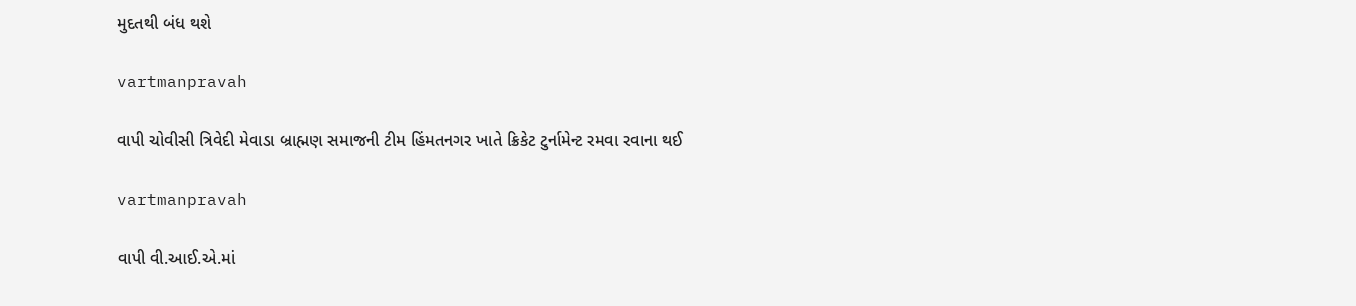મુદતથી બંધ થશે

vartmanpravah

વાપી ચોવીસી ત્રિવેદી મેવાડા બ્રાહ્મણ સમાજની ટીમ હિંમતનગર ખાતે ક્રિકેટ ટુર્નામેન્‍ટ રમવા રવાના થઈ

vartmanpravah

વાપી વી.આઈ.એ.માં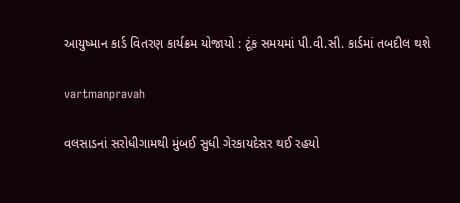આયુષ્‍માન કાર્ડ વિતરણ કાર્યક્રમ યોજાયો : ટૂંક સમયમાં પી.વી.સી. કાર્ડમાં તબદીલ થશે

vartmanpravah

વલસાડનાં સરોધીગામથી મુંબઈ સુધી ગેરકાયદેસર થઈ રહયો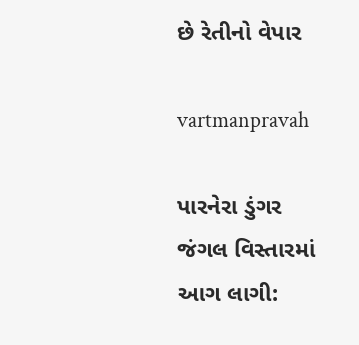છે રેતીનો વેપાર

vartmanpravah

પારનેરા ડુંગર જંગલ વિસ્‍તારમાં આગ લાગી: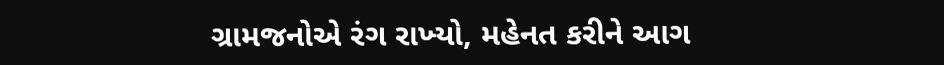ગ્રામજનોએ રંગ રાખ્‍યો, મહેનત કરીને આગ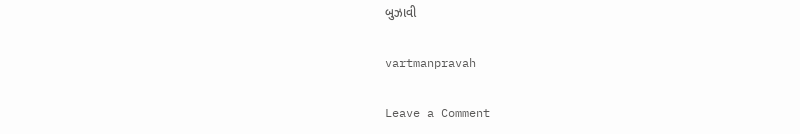બુઝાવી

vartmanpravah

Leave a Comment